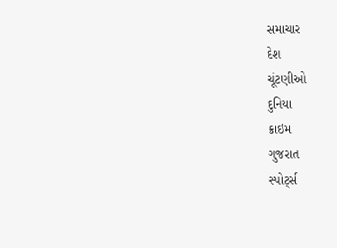સમાચાર
દેશ
ચૂંટણીઓ
દુનિયા
ક્રાઇમ
ગુજરાત
સ્પોર્ટ્સ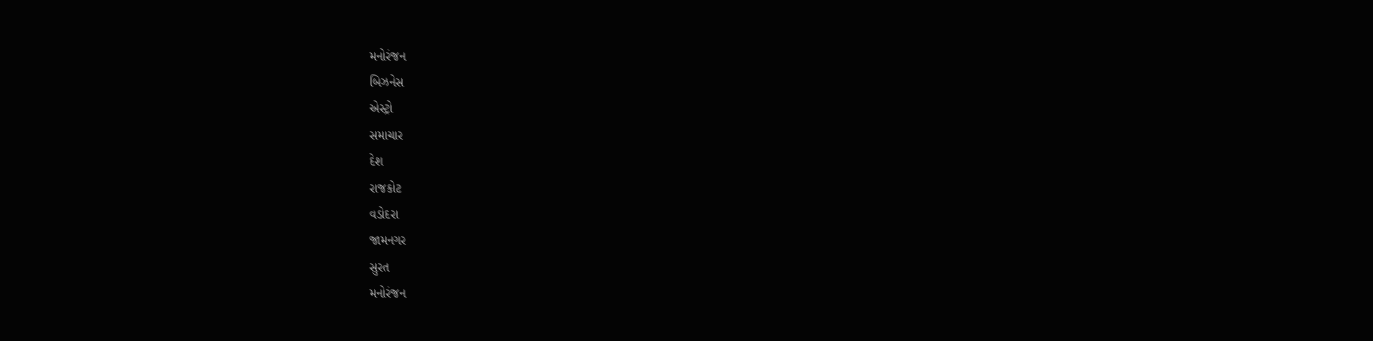મનોરંજન
બિઝનેસ
એસ્ટ્રો
સમાચાર
દેશ
રાજકોટ
વડોદરા
જામનગર
સુરત
મનોરંજન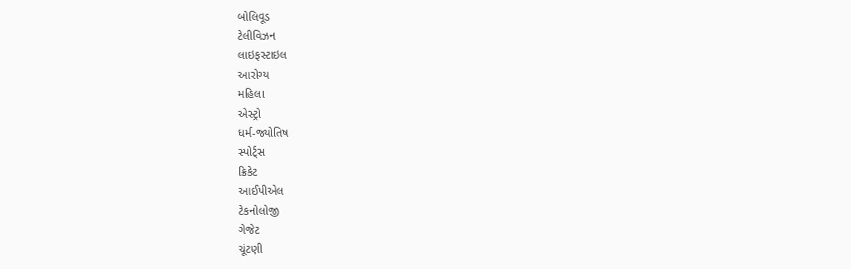બોલિવૂડ
ટેલીવિઝન
લાઇફસ્ટાઇલ
આરોગ્ય
મહિલા
એસ્ટ્રો
ધર્મ-જ્યોતિષ
સ્પોર્ટ્સ
ક્રિકેટ
આઈપીએલ
ટેકનોલોજી
ગેજેટ
ચૂંટણી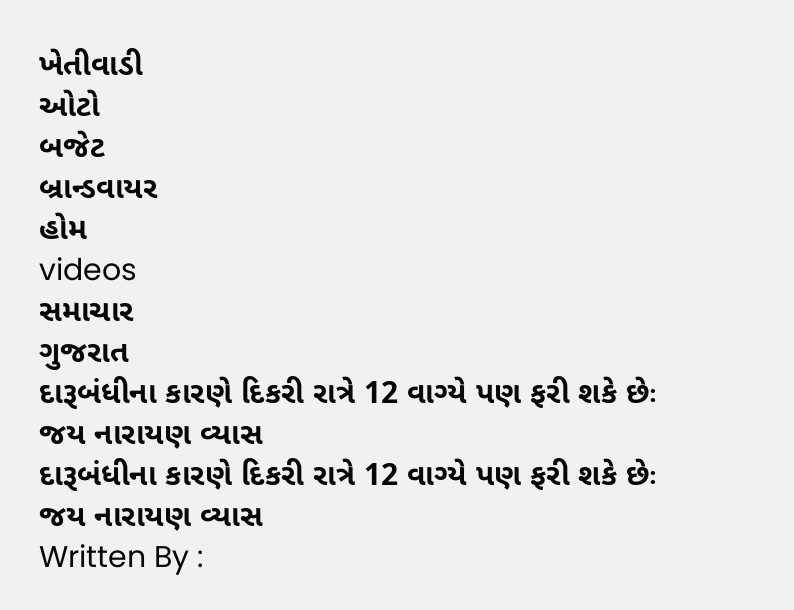ખેતીવાડી
ઓટો
બજેટ
બ્રાન્ડવાયર
હોમ
videos
સમાચાર
ગુજરાત
દારૂબંધીના કારણે દિકરી રાત્રે 12 વાગ્યે પણ ફરી શકે છેઃ જય નારાયણ વ્યાસ
દારૂબંધીના કારણે દિકરી રાત્રે 12 વાગ્યે પણ ફરી શકે છેઃ જય નારાયણ વ્યાસ
Written By :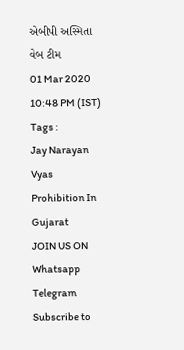એબીપી અસ્મિતા વેબ ટીમ
01 Mar 2020 10:48 PM (IST)
Tags :
Jay Narayan Vyas
Prohibition In Gujarat
JOIN US ON
Whatsapp
Telegram
Subscribe to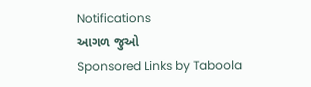Notifications
આગળ જુઓ
Sponsored Links by Taboola